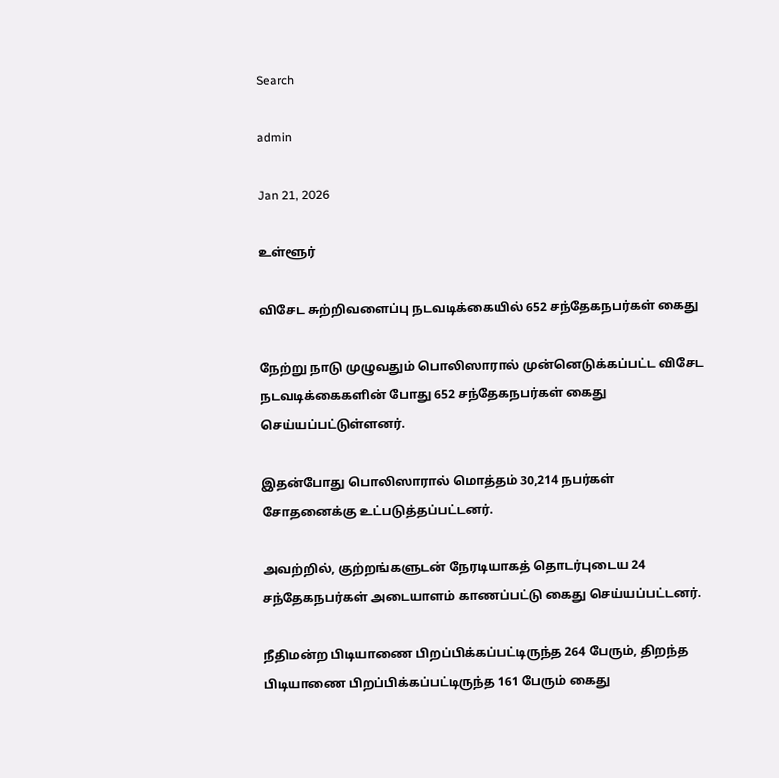Search

admin

Jan 21, 2026

உள்ளூர்

விசேட சுற்றிவளைப்பு நடவடிக்கையில் 652 சந்தேகநபர்கள் கைது

நேற்று நாடு முழுவதும் பொலிஸாரால் முன்னெடுக்கப்பட்ட விசேட நடவடிக்கைகளின் போது 652 சந்தேகநபர்கள் கைது செய்யப்பட்டுள்ளனர்.

இதன்போது பொலிஸாரால் மொத்தம் 30,214 நபர்கள் சோதனைக்கு உட்படுத்தப்பட்டனர்.

அவற்றில், குற்றங்களுடன் நேரடியாகத் தொடர்புடைய 24 சந்தேகநபர்கள் அடையாளம் காணப்பட்டு கைது செய்யப்பட்டனர்.

நீதிமன்ற பிடியாணை பிறப்பிக்கப்பட்டிருந்த 264 பேரும், திறந்த பிடியாணை பிறப்பிக்கப்பட்டிருந்த 161 பேரும் கைது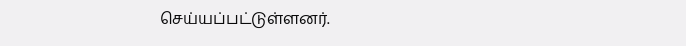செய்யப்பட்டுள்ளனர்.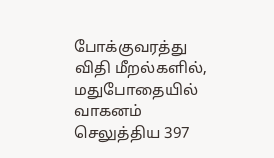போக்குவரத்து விதி மீறல்களில், மதுபோதையில் வாகனம் செலுத்திய 397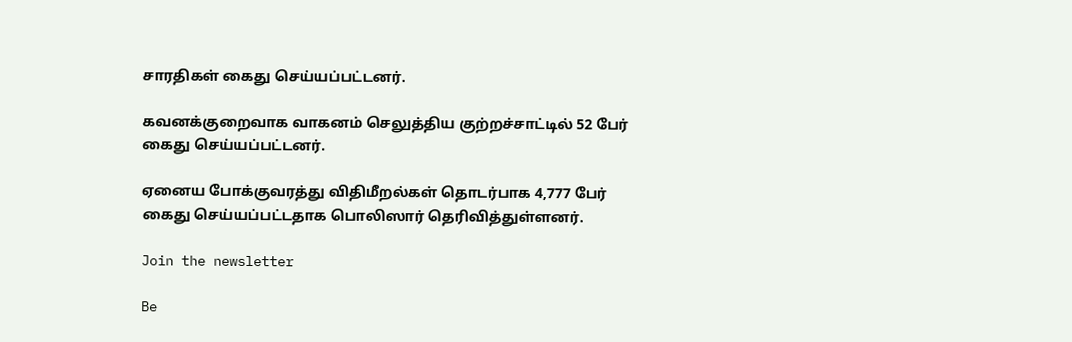சாரதிகள் கைது செய்யப்பட்டனர்.

கவனக்குறைவாக வாகனம் செலுத்திய குற்றச்சாட்டில் 52 பேர் கைது செய்யப்பட்டனர்.

ஏனைய போக்குவரத்து விதிமீறல்கள் தொடர்பாக 4,777 பேர் கைது செய்யப்பட்டதாக பொலிஸார் தெரிவித்துள்ளனர்.

Join the newsletter

Be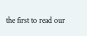the first to read our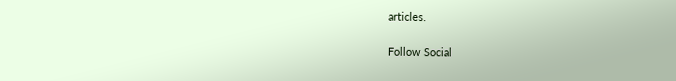articles.

Follow Social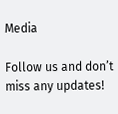Media

Follow us and don’t miss any updates!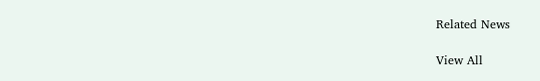Related News

View All